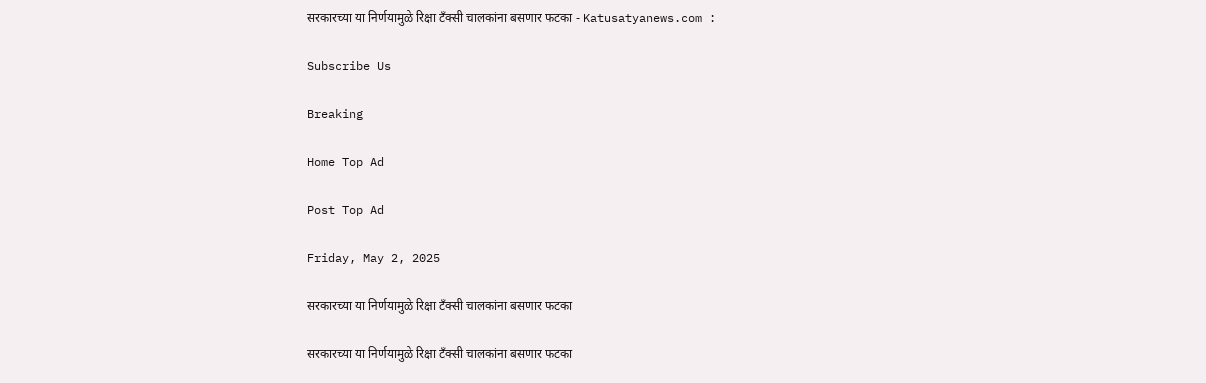सरकारच्या या निर्णयामुळे रिक्षा टँक्सी चालकांना बसणार फटका - Katusatyanews.com :

Subscribe Us

Breaking

Home Top Ad

Post Top Ad

Friday, May 2, 2025

सरकारच्या या निर्णयामुळे रिक्षा टँक्सी चालकांना बसणार फटका

सरकारच्या या निर्णयामुळे रिक्षा टँक्सी चालकांना बसणार फटका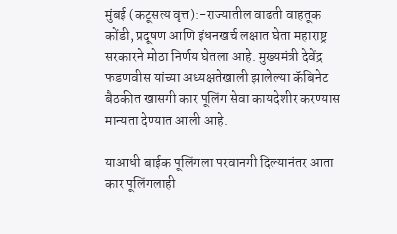मुंबई (कटूसत्य वृत्त):-राज्यातील वाढती वाहतूक कोंडी, प्रदूषण आणि इंधनखर्च लक्षात घेता महाराष्ट्र सरकारने मोठा निर्णय घेतला आहे. मुख्यमंत्री देवेंद्र फडणवीस यांच्या अध्यक्षतेखाली झालेल्या कॅबिनेट बैठकीत खासगी कार पूलिंग सेवा कायदेशीर करण्यास मान्यता देण्यात आली आहे.

याआधी बाईक पूलिंगला परवानगी दिल्यानंतर आता कार पूलिंगलाही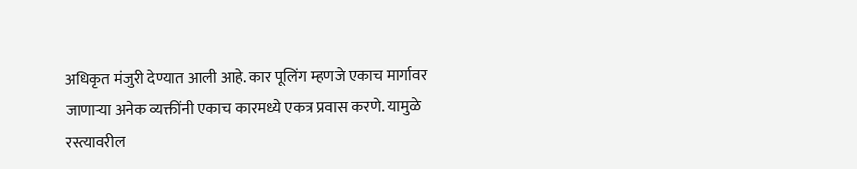अधिकृत मंजुरी देण्यात आली आहे. कार पूलिंग म्हणजे एकाच मार्गावर जाणाऱ्या अनेक व्यक्तींनी एकाच कारमध्ये एकत्र प्रवास करणे. यामुळे रस्त्यावरील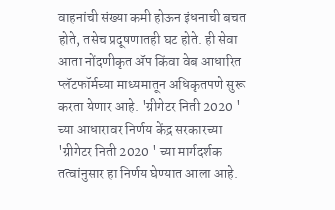वाहनांची संख्या कमी होऊन इंधनाची बचत होते, तसेच प्रदूषणातही घट होते. ही सेवा आता नोंदणीकृत ॲप किंवा वेब आधारित प्लॅटफॉर्मच्या माध्यमातून अधिकृतपणे सुरू करता येणार आहे. 'ग्रीगेटर निती 2020 ' च्या आधारावर निर्णय केंद्र सरकारच्या 'ग्रीगेटर निती 2020 ' च्या मार्गदर्शक तत्वांनुसार हा निर्णय घेण्यात आला आहे.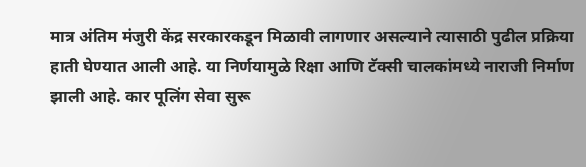मात्र अंतिम मंजुरी केंद्र सरकारकडून मिळावी लागणार असल्याने त्यासाठी पुढील प्रक्रिया हाती घेण्यात आली आहे. या निर्णयामुळे रिक्षा आणि टॅक्सी चालकांमध्ये नाराजी निर्माण झाली आहे. कार पूलिंग सेवा सुरू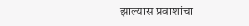झाल्यास प्रवाशांचा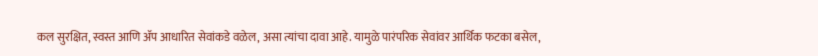कल सुरक्षित, स्वस्त आणि ॲप आधारित सेवांकडे वळेल, असा त्यांचा दावा आहे. यामुळे पारंपरिक सेवांवर आर्थिक फटका बसेल,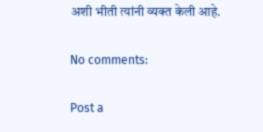अशी भीती त्यांनी व्यक्त केली आहे.

No comments:

Post a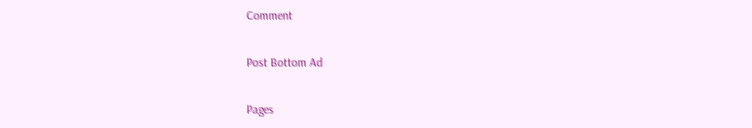Comment

Post Bottom Ad

Pages